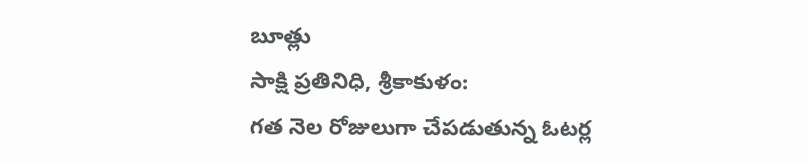బూత్లు
సాక్షి ప్రతినిధి, శ్రీకాకుళం:
గత నెల రోజులుగా చేపడుతున్న ఓటర్ల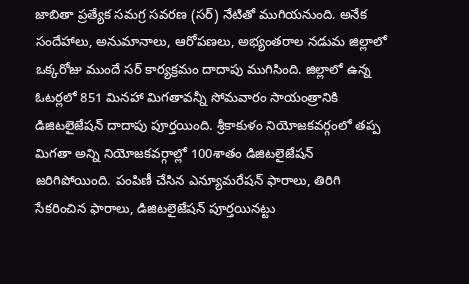జాబితా ప్రత్యేక సమగ్ర సవరణ (సర్) నేటితో ముగియనుంది. అనేక సందేహాలు, అనుమానాలు, ఆరోపణలు, అభ్యంతరాల నడుమ జిల్లాలో ఒక్కరోజు ముందే సర్ కార్యక్రమం దాదాపు ముగిసింది. జిల్లాలో ఉన్న ఓటర్లలో 851 మినహా మిగతావన్నీ సోమవారం సాయంత్రానికి డిజిటలైజేషన్ దాదాపు పూర్తయింది. శ్రీకాకుళం నియోజకవర్గంలో తప్ప మిగతా అన్ని నియోజకవర్గాల్లో 100శాతం డిజిటలైజేషన్ జరిగిపోయింది. పంపిణీ చేసిన ఎన్యూమరేషన్ ఫారాలు, తిరిగి సేకరించిన ఫారాలు, డిజిటలైజేషన్ పూర్తయినట్టు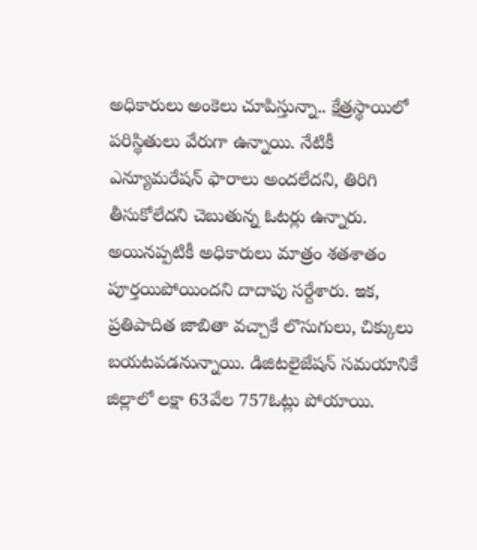అధికారులు అంకెలు చూపిస్తున్నా.. క్షేత్రస్థాయిలో పరిస్థితులు వేరుగా ఉన్నాయి. నేటికీ ఎన్యూమరేషన్ ఫారాలు అందలేదని, తిరిగి తీసుకోలేదని చెబుతున్న ఓటర్లు ఉన్నారు. అయినప్పటికీ అధికారులు మాత్రం శతశాతం పూర్తయిపోయిందని దాదాపు సర్దేశారు. ఇక, ప్రతిపాదిత జాబితా వచ్చాకే లొసుగులు, చిక్కులు బయటపడనున్నాయి. డిజిటలైజేషన్ సమయానికే జిల్లాలో లక్షా 63వేల 757ఓట్లు పోయాయి.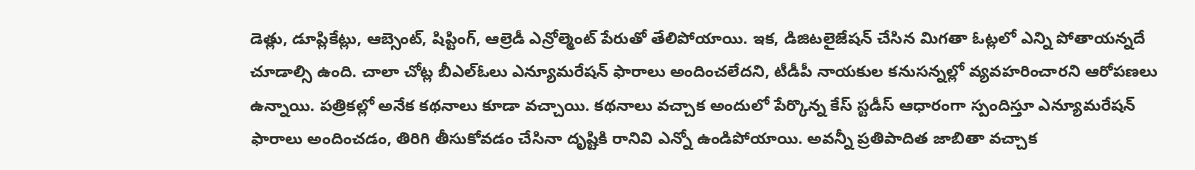డెత్లు, డూప్లికేట్లు, ఆబ్సెంట్, షిప్టింగ్, ఆల్రెడీ ఎన్రోల్మెంట్ పేరుతో తేలిపోయాయి. ఇక, డిజిటలైజేషన్ చేసిన మిగతా ఓట్లలో ఎన్ని పోతాయన్నదే చూడాల్సి ఉంది. చాలా చోట్ల బీఎల్ఓలు ఎన్యూమరేషన్ ఫారాలు అందించలేదని, టీడీపీ నాయకుల కనుసన్నల్లో వ్యవహరించారని ఆరోపణలు ఉన్నాయి. పత్రికల్లో అనేక కథనాలు కూడా వచ్చాయి. కథనాలు వచ్చాక అందులో పేర్కొన్న కేస్ స్టడీస్ ఆధారంగా స్పందిస్తూ ఎన్యూమరేషన్ ఫారాలు అందించడం, తిరిగి తీసుకోవడం చేసినా దృష్టికి రానివి ఎన్నో ఉండిపోయాయి. అవన్నీ ప్రతిపాదిత జాబితా వచ్చాక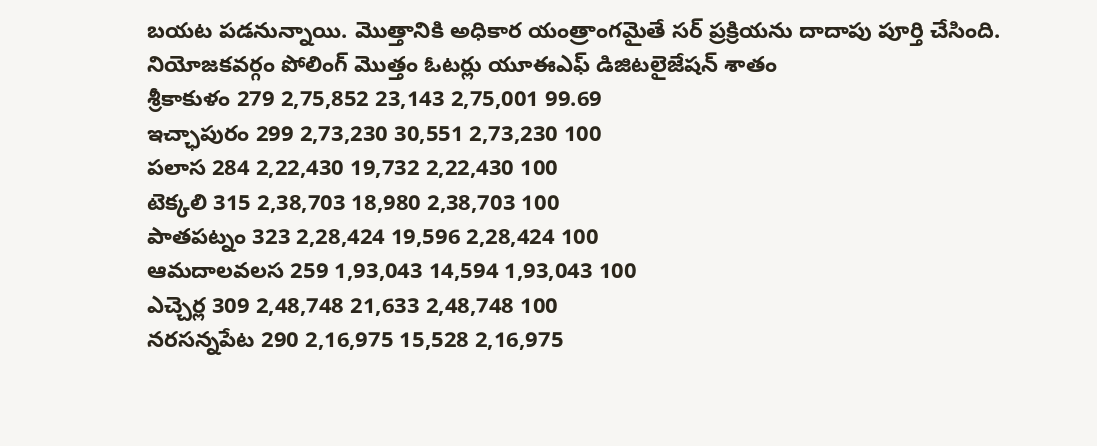బయట పడనున్నాయి. మొత్తానికి అధికార యంత్రాంగమైతే సర్ ప్రక్రియను దాదాపు పూర్తి చేసింది.
నియోజకవర్గం పోలింగ్ మొత్తం ఓటర్లు యూఈఎఫ్ డిజిటలైజేషన్ శాతం
శ్రీకాకుళం 279 2,75,852 23,143 2,75,001 99.69
ఇచ్ఛాపురం 299 2,73,230 30,551 2,73,230 100
పలాస 284 2,22,430 19,732 2,22,430 100
టెక్కలి 315 2,38,703 18,980 2,38,703 100
పాతపట్నం 323 2,28,424 19,596 2,28,424 100
ఆమదాలవలస 259 1,93,043 14,594 1,93,043 100
ఎచ్చెర్ల 309 2,48,748 21,633 2,48,748 100
నరసన్నపేట 290 2,16,975 15,528 2,16,975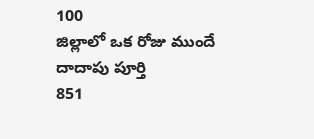100
జిల్లాలో ఒక రోజు ముందే దాదాపు పూర్తి
851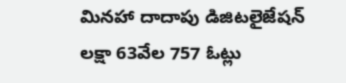మినహా దాదాపు డిజిటలైజేషన్
లక్షా 63వేల 757 ఓట్లు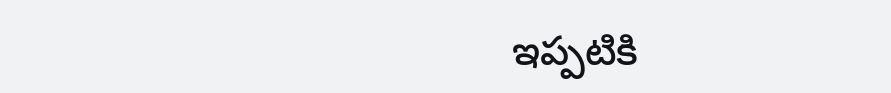ఇప్పటికి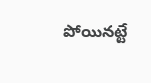పోయినట్టే